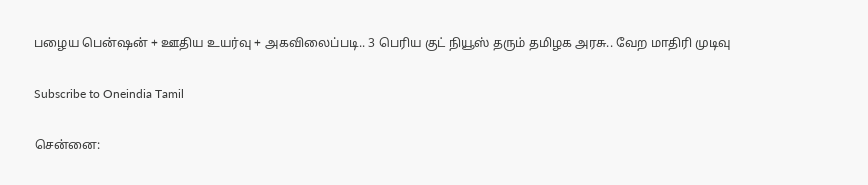பழைய பென்ஷன் + ஊதிய உயர்வு + அகவிலைப்படி.. 3 பெரிய குட் நியூஸ் தரும் தமிழக அரசு.. வேற மாதிரி முடிவு

Subscribe to Oneindia Tamil

சென்னை: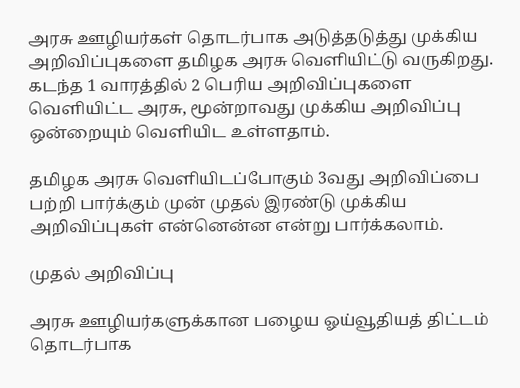அரசு ஊழியர்கள் தொடர்பாக அடுத்தடுத்து முக்கிய அறிவிப்புகளை தமிழக அரசு வெளியிட்டு வருகிறது. கடந்த 1 வாரத்தில் 2 பெரிய அறிவிப்புகளை வெளியிட்ட அரசு, மூன்றாவது முக்கிய அறிவிப்பு ஒன்றையும் வெளியிட உள்ளதாம்.

தமிழக அரசு வெளியிடப்போகும் 3வது அறிவிப்பை பற்றி பார்க்கும் முன் முதல் இரண்டு முக்கிய அறிவிப்புகள் என்னென்ன என்று பார்க்கலாம்.

முதல் அறிவிப்பு

அரசு ஊழியர்களுக்கான பழைய ஓய்வூதியத் திட்டம் தொடர்பாக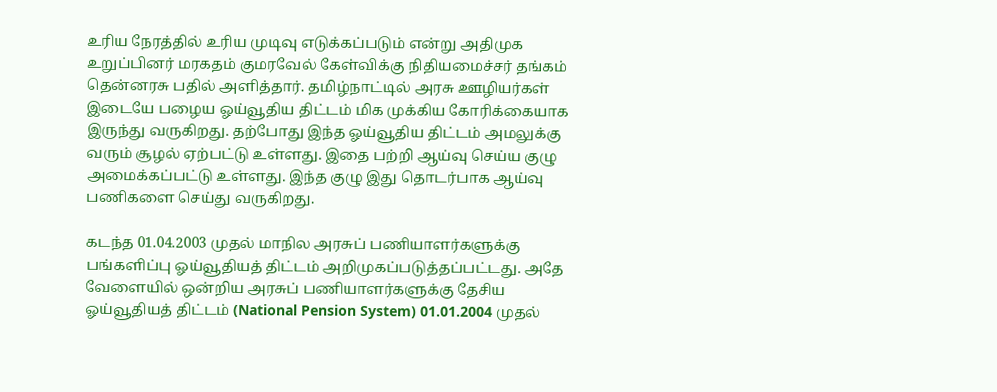உரிய நேரத்தில் உரிய முடிவு எடுக்கப்படும் என்று அதிமுக உறுப்பினர் மரகதம் குமரவேல் கேள்விக்கு நிதியமைச்சர் தங்கம் தென்னரசு பதில் அளித்தார். தமிழ்நாட்டில் அரசு ஊழியர்கள் இடையே பழைய ஓய்வூதிய திட்டம் மிக முக்கிய கோரிக்கையாக இருந்து வருகிறது. தற்போது இந்த ஓய்வூதிய திட்டம் அமலுக்கு வரும் சூழல் ஏற்பட்டு உள்ளது. இதை பற்றி ஆய்வு செய்ய குழு அமைக்கப்பட்டு உள்ளது. இந்த குழு இது தொடர்பாக ஆய்வு பணிகளை செய்து வருகிறது.

கடந்த 01.04.2003 முதல் மாநில அரசுப் பணியாளர்களுக்கு பங்களிப்பு ஓய்வூதியத் திட்டம் அறிமுகப்படுத்தப்பட்டது. அதே வேளையில் ஒன்றிய அரசுப் பணியாளர்களுக்கு தேசிய ஓய்வூதியத் திட்டம் (National Pension System) 01.01.2004 முதல்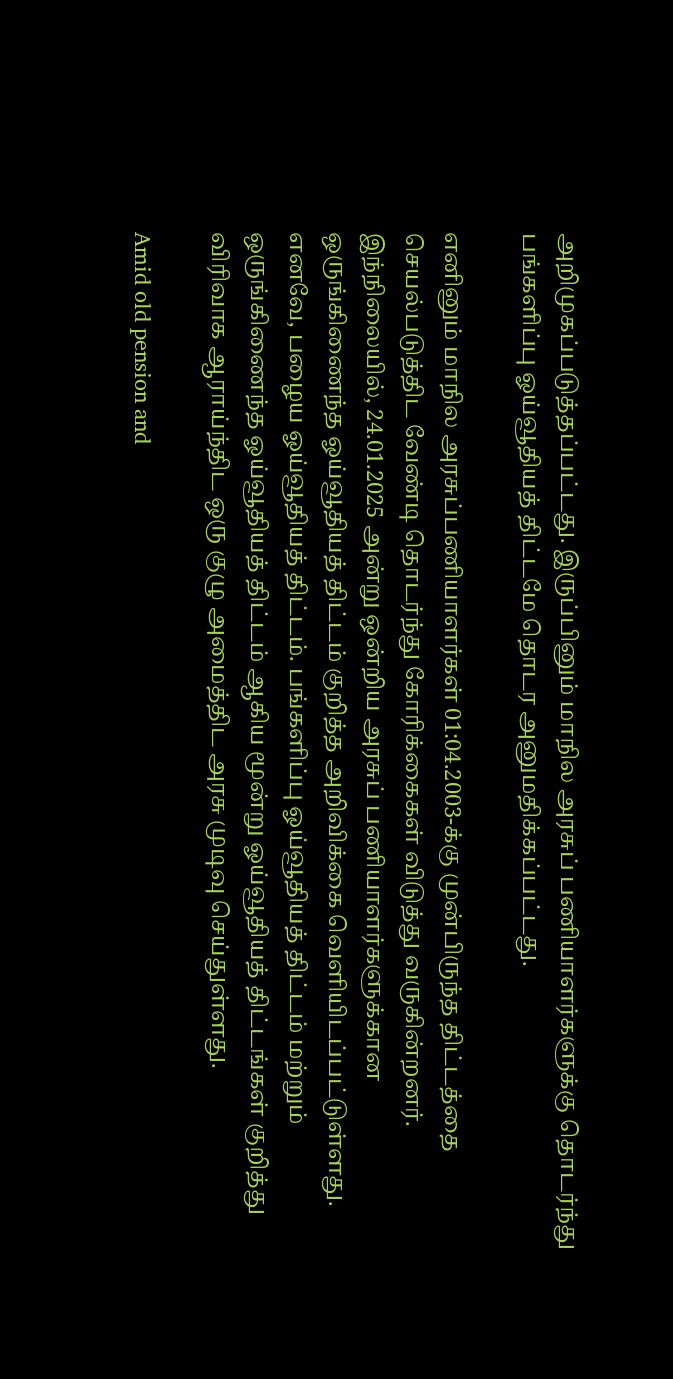அறிமுகப்படுத்தப்பட்டது. இருப்பினும் மாநில அரசுப் பணியாளர்களுக்கு தொடர்ந்து பங்களிப்பு ஓய்வூதியத் திட்டமே தொடர அனுமதிக்கப்பட்டது.

எனினும் மாநில அரசுப்பணியாளர்கள் 01:04.2003-க்கு முன்பிருந்த திட்டத்தை செயல்படுத்திட வேண்டி தொடர்ந்து கோரிக்கைகள் விடுத்து வருகின்றனர். இந்நிலையில், 24.01.2025 அன்று ஒன்றிய அரசுப் பணியாளர்களுக்கான ஒருங்கிணைந்த ஓய்வூதியத் திட்டம் குறித்த அறிவிக்கை வெளியிடப்பட்டுள்ளது. எனவே, பழைய ஓய்வூதியத் திட்டம். பங்களிப்பு ஓய்வூதியத் திட்டம் மற்றும் ஒருங்கிணைந்த ஓய்வூதியத் திட்டம் ஆகிய மூன்று ஓய்வூதியத் திட்டங்கள் குறித்து விரிவாக ஆராய்ந்திட ஒரு குழு அமைத்திட அரசு முடிவு செய்துள்ளது.

Amid old pension and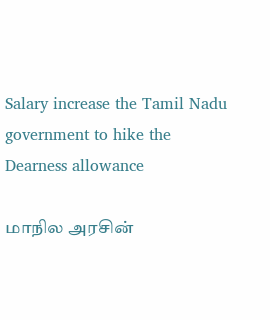Salary increase the Tamil Nadu government to hike the Dearness allowance

மாநில அரசின்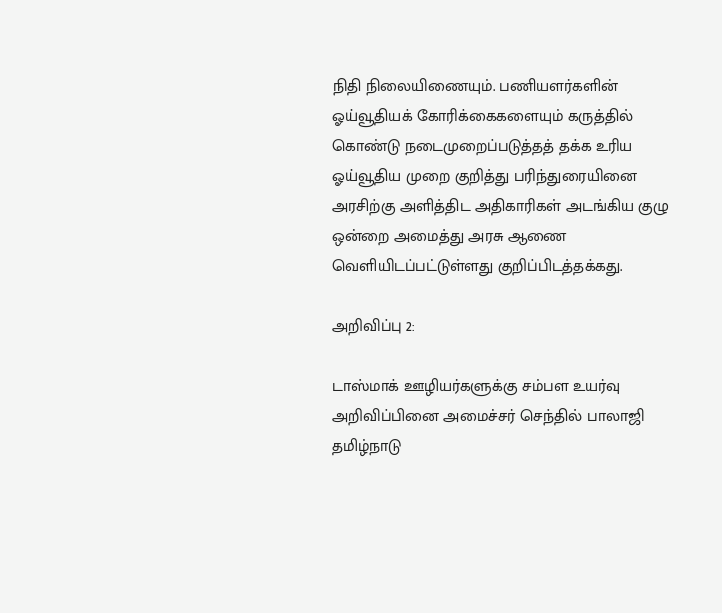நிதி நிலையிணையும். பணியளர்களின் ஓய்வூதியக் கோரிக்கைகளையும் கருத்தில் கொண்டு நடைமுறைப்படுத்தத் தக்க உரிய ஓய்வூதிய முறை குறித்து பரிந்துரையினை அரசிற்கு அளித்திட அதிகாரிகள் அடங்கிய குழு ஒன்றை அமைத்து அரசு ஆணை வெளியிடப்பட்டுள்ளது குறிப்பிடத்தக்கது.

அறிவிப்பு 2:

டாஸ்மாக் ஊழியர்களுக்கு சம்பள உயர்வு அறிவிப்பினை அமைச்சர் செந்தில் பாலாஜி தமிழ்நாடு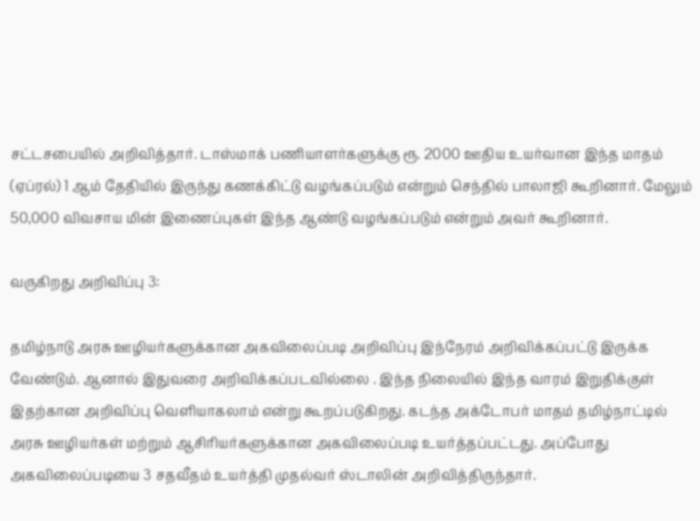சட்டசபையில் அறிவித்தார். டாஸ்மாக் பணியாளர்களுக்கு ரூ. 2000 ஊதிய உயர்வான இந்த மாதம் (ஏப்ரல்) 1 ஆம் தேதியில் இருந்து கணக்கிட்டு வழங்கப்படும் என்றும் செந்தில் பாலாஜி கூறினார். மேலும் 50,000 விவசாய மின் இணைப்புகள் இந்த ஆண்டு வழங்கப்படும் என்றும் அவர் கூறினார்.

வருகிறது அறிவிப்பு 3:

தமிழ்நாடு அரசு ஊழியர்களுக்கான அகவிலைப்படி அறிவிப்பு இந்நேரம் அறிவிக்கப்பட்டு இருக்க வேண்டும். ஆனால் இதுவரை அறிவிக்கப்படவில்லை . இந்த நிலையில் இந்த வாரம் இறுதிக்குள் இதற்கான அறிவிப்பு வெளியாகலாம் என்று கூறப்படுகிறது. கடந்த அக்டோபர் மாதம் தமிழ்நாட்டில் அரசு ஊழியர்கள் மற்றும் ஆசிரியர்களுக்கான அகவிலைப்படி உயர்த்தப்பட்டது. அப்போது அகவிலைப்படியை 3 சதவீதம் உயர்த்தி முதல்வர் ஸ்டாலின் அறிவித்திருந்தார்.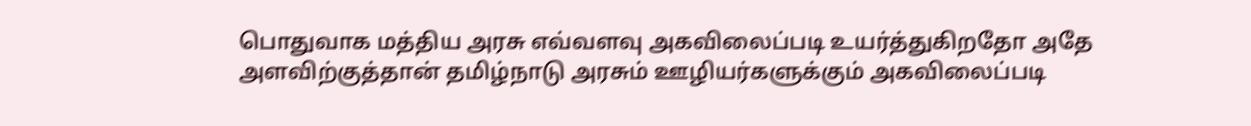பொதுவாக மத்திய அரசு எவ்வளவு அகவிலைப்படி உயர்த்துகிறதோ அதே அளவிற்குத்தான் தமிழ்நாடு அரசும் ஊழியர்களுக்கும் அகவிலைப்படி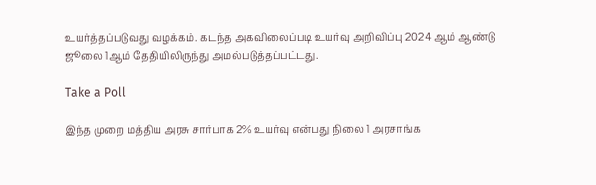உயர்த்தப்படுவது வழக்கம். கடந்த அகவிலைப்படி உயர்வு அறிவிப்பு 2024 ஆம் ஆண்டு ஜூலை 1ஆம் தேதியிலிருந்து அமல்படுத்தப்பட்டது.

Take a Poll

இந்த முறை மத்திய அரசு சார்பாக 2% உயர்வு என்பது நிலை 1 அரசாங்க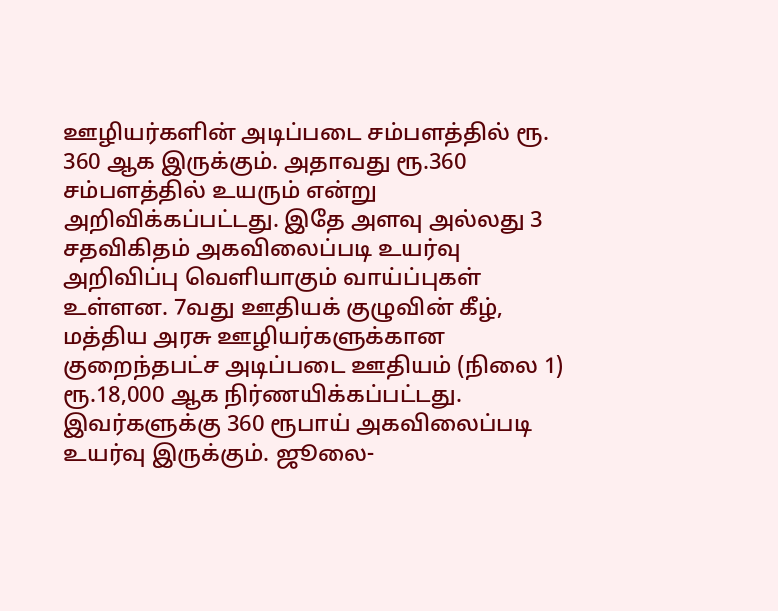ஊழியர்களின் அடிப்படை சம்பளத்தில் ரூ. 360 ஆக இருக்கும். அதாவது ரூ.360 சம்பளத்தில் உயரும் என்று அறிவிக்கப்பட்டது. இதே அளவு அல்லது 3 சதவிகிதம் அகவிலைப்படி உயர்வு அறிவிப்பு வெளியாகும் வாய்ப்புகள் உள்ளன. 7வது ஊதியக் குழுவின் கீழ், மத்திய அரசு ஊழியர்களுக்கான குறைந்தபட்ச அடிப்படை ஊதியம் (நிலை 1) ரூ.18,000 ஆக நிர்ணயிக்கப்பட்டது. இவர்களுக்கு 360 ரூபாய் அகவிலைப்படி உயர்வு இருக்கும். ஜூலை-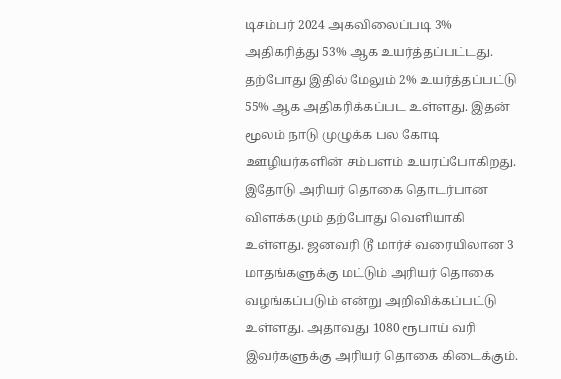டிசம்பர் 2024 அகவிலைப்படி 3% அதிகரித்து 53% ஆக உயர்த்தப்பட்டது. தற்போது இதில் மேலும் 2% உயர்த்தப்பட்டு 55% ஆக அதிகரிக்கப்பட உள்ளது. இதன் மூலம் நாடு முழுக்க பல கோடி ஊழியர்களின் சம்பளம் உயரப்போகிறது. இதோடு அரியர் தொகை தொடர்பான விளக்கமும் தற்போது வெளியாகி உள்ளது. ஜனவரி டூ மார்ச் வரையிலான 3 மாதங்களுக்கு மட்டும் அரியர் தொகை வழங்கப்படும் என்று அறிவிக்கப்பட்டு உள்ளது. அதாவது 1080 ரூபாய் வரி இவர்களுக்கு அரியர் தொகை கிடைக்கும்.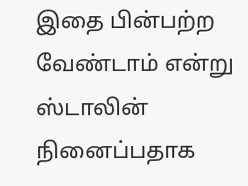இதை பின்பற்ற வேண்டாம் என்று ஸ்டாலின் நினைப்பதாக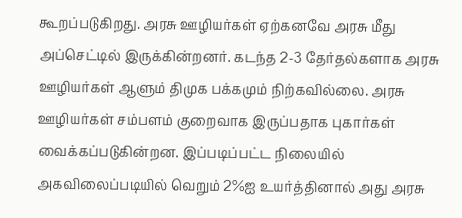கூறப்படுகிறது. அரசு ஊழியர்கள் ஏற்கனவே அரசு மீது அப்செட்டில் இருக்கின்றனர். கடந்த 2-3 தேர்தல்களாக அரசு ஊழியர்கள் ஆளும் திமுக பக்கமும் நிற்கவில்லை. அரசு ஊழியர்கள் சம்பளம் குறைவாக இருப்பதாக புகார்கள் வைக்கப்படுகின்றன. இப்படிப்பட்ட நிலையில் அகவிலைப்படியில் வெறும் 2%ஐ உயர்த்தினால் அது அரசு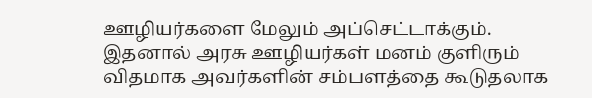ஊழியர்களை மேலும் அப்செட்டாக்கும். இதனால் அரசு ஊழியர்கள் மனம் குளிரும் விதமாக அவர்களின் சம்பளத்தை கூடுதலாக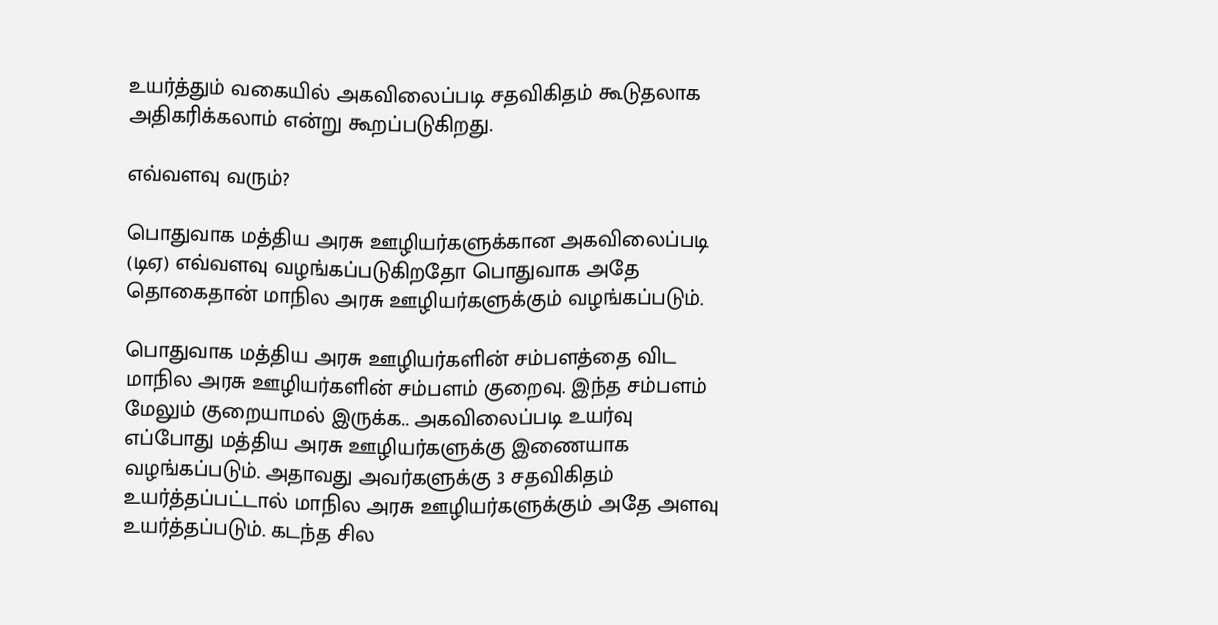உயர்த்தும் வகையில் அகவிலைப்படி சதவிகிதம் கூடுதலாக அதிகரிக்கலாம் என்று கூறப்படுகிறது.

எவ்வளவு வரும்?

பொதுவாக மத்திய அரசு ஊழியர்களுக்கான அகவிலைப்படி (டிஏ) எவ்வளவு வழங்கப்படுகிறதோ பொதுவாக அதே தொகைதான் மாநில அரசு ஊழியர்களுக்கும் வழங்கப்படும்.

பொதுவாக மத்திய அரசு ஊழியர்களின் சம்பளத்தை விட மாநில அரசு ஊழியர்களின் சம்பளம் குறைவு. இந்த சம்பளம் மேலும் குறையாமல் இருக்க.. அகவிலைப்படி உயர்வு எப்போது மத்திய அரசு ஊழியர்களுக்கு இணையாக வழங்கப்படும். அதாவது அவர்களுக்கு 3 சதவிகிதம் உயர்த்தப்பட்டால் மாநில அரசு ஊழியர்களுக்கும் அதே அளவு உயர்த்தப்படும். கடந்த சில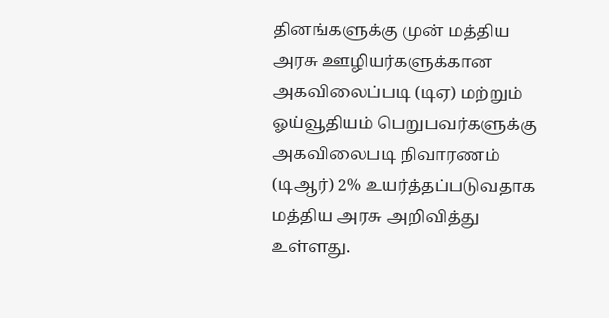தினங்களுக்கு முன் மத்திய அரசு ஊழியர்களுக்கான அகவிலைப்படி (டிஏ) மற்றும் ஓய்வூதியம் பெறுபவர்களுக்கு அகவிலைபடி நிவாரணம் (டிஆர்) 2% உயர்த்தப்படுவதாக மத்திய அரசு அறிவித்து உள்ளது.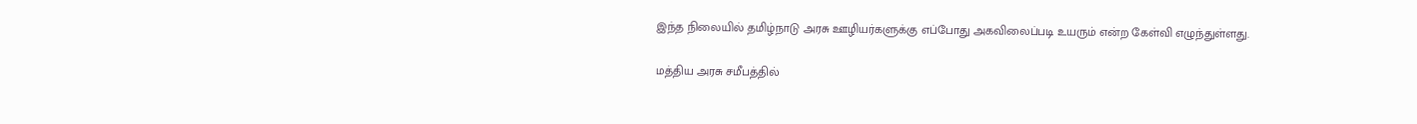இந்த நிலையில் தமிழ்நாடு அரசு ஊழியர்களுக்கு எப்போது அகவிலைப்படி உயரும் என்ற கேள்வி எழுந்துள்ளது.

மத்திய அரசு சமீபத்தில்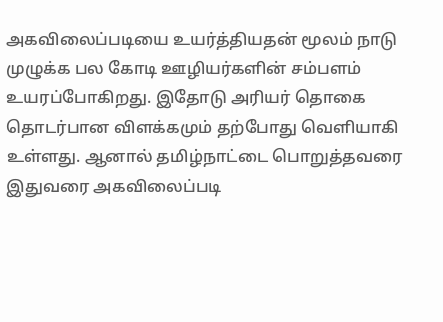அகவிலைப்படியை உயர்த்தியதன் மூலம் நாடு முழுக்க பல கோடி ஊழியர்களின் சம்பளம் உயரப்போகிறது. இதோடு அரியர் தொகை தொடர்பான விளக்கமும் தற்போது வெளியாகி உள்ளது. ஆனால் தமிழ்நாட்டை பொறுத்தவரை இதுவரை அகவிலைப்படி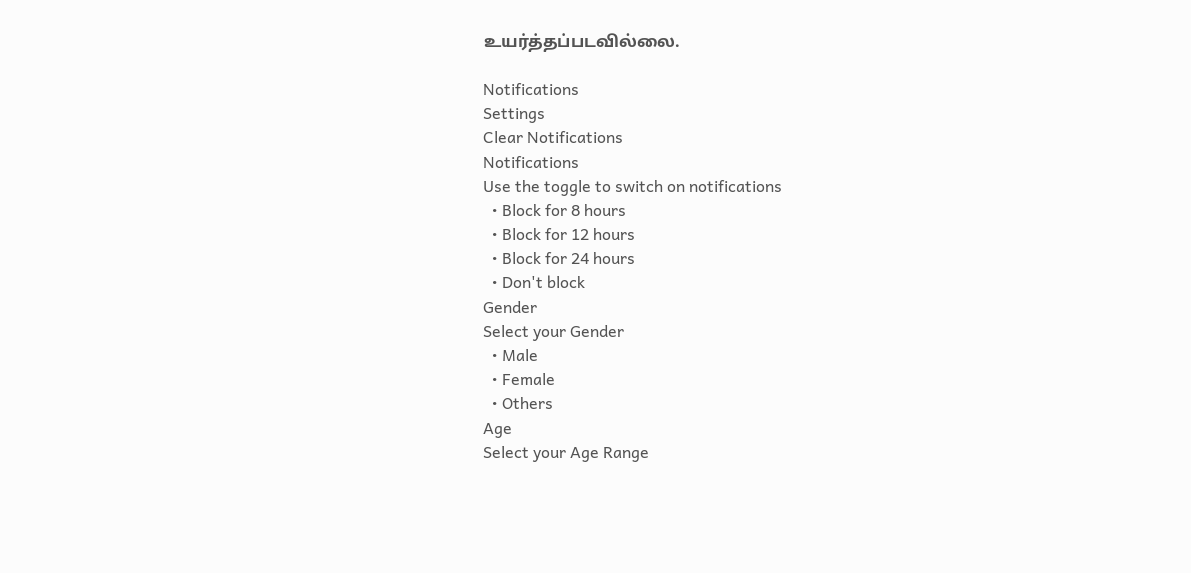உயர்த்தப்படவில்லை.

Notifications
Settings
Clear Notifications
Notifications
Use the toggle to switch on notifications
  • Block for 8 hours
  • Block for 12 hours
  • Block for 24 hours
  • Don't block
Gender
Select your Gender
  • Male
  • Female
  • Others
Age
Select your Age Range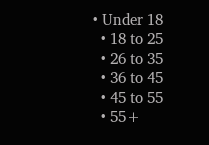• Under 18
  • 18 to 25
  • 26 to 35
  • 36 to 45
  • 45 to 55
  • 55+